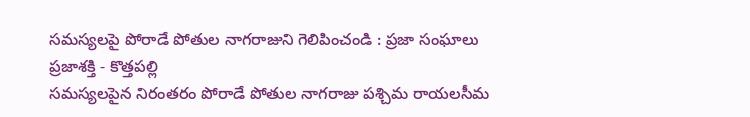సమస్యలపై పోరాడే పోతుల నాగరాజుని గెలిపించండి : ప్రజా సంఘాలు
ప్రజాశక్తి - కొత్తపల్లి
సమస్యలపైన నిరంతరం పోరాడే పోతుల నాగరాజు పశ్చిమ రాయలసీమ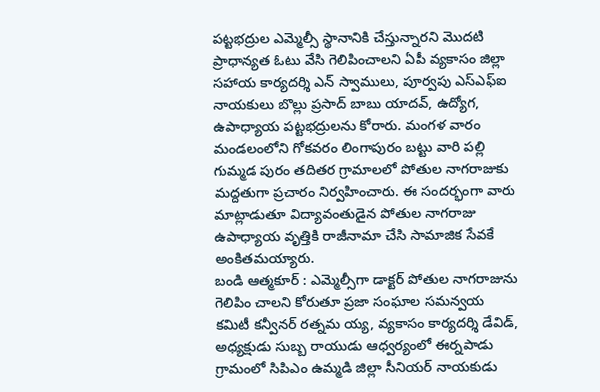పట్టభద్రుల ఎమ్మెల్సీ స్థానానికి చేస్తున్నారని మొదటి ప్రాధాన్యత ఓటు వేసి గెలిపించాలని ఏపీ వ్యకాసం జిల్లా సహాయ కార్యదర్శి ఎన్ స్వాములు, పూర్వపు ఎస్ఎఫ్ఐ నాయకులు బొల్లు ప్రసాద్ బాబు యాదవ్, ఉద్యోగ, ఉపాధ్యాయ పట్టభద్రులను కోరారు. మంగళ వారం మండలంలోని గోకవరం లింగాపురం బట్టు వారి పల్లి గుమ్మడ పురం తదితర గ్రామాలలో పోతుల నాగరాజుకు మద్దతుగా ప్రచారం నిర్వహించారు. ఈ సందర్భంగా వారు మాట్లాడుతూ విద్యావంతుడైన పోతుల నాగరాజు ఉపాధ్యాయ వృత్తికి రాజీనామా చేసి సామాజిక సేవకే అంకితమయ్యారు.
బండి ఆత్మకూర్ : ఎమ్మెల్సీగా డాక్టర్ పోతుల నాగరాజును గెలిపిం చాలని కోరుతూ ప్రజా సంఘాల సమన్వయ కమిటీ కన్వీనర్ రత్నమ య్య, వ్యకాసం కార్యదర్శి డేవిడ్, అధ్యక్షుడు సుబ్బ రాయుడు ఆధ్వర్యంలో ఈర్నపాడు గ్రామంలో సిపిఎం ఉమ్మడి జిల్లా సీనియర్ నాయకుడు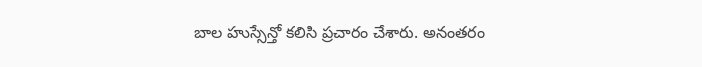బాల హుస్సేన్తో కలిసి ప్రచారం చేశారు. అనంతరం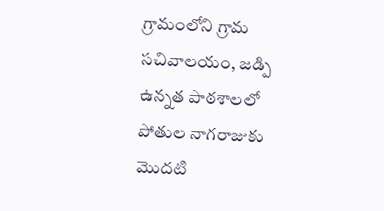గ్రామంలోని గ్రామ సచివాలయం, జడ్పి ఉన్నత పాఠశాలలో పోతుల నాగరాజుకు మొదటి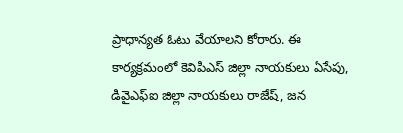ప్రాధాన్యత ఓటు వేయాలని కోరారు. ఈ కార్యక్రమంలో కెవిపిఎస్ జిల్లా నాయకులు ఏసేపు, డివైఎఫ్ఐ జిల్లా నాయకులు రాజేష్, జన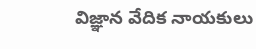విజ్ఞాన వేదిక నాయకులు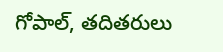గోపాల్, తదితరులు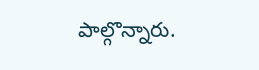పాల్గొన్నారు.